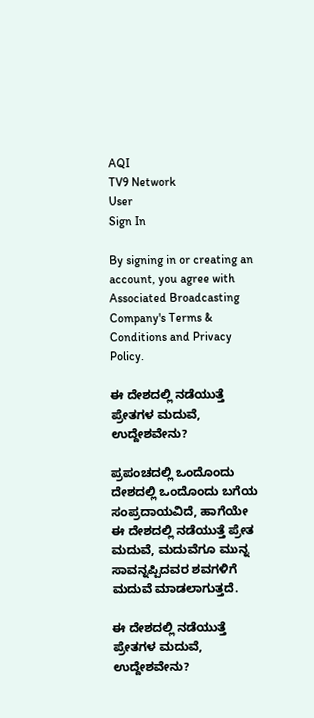AQI
TV9 Network
User
Sign In

By signing in or creating an account, you agree with Associated Broadcasting Company's Terms & Conditions and Privacy Policy.

ಈ ದೇಶದಲ್ಲಿ ನಡೆಯುತ್ತೆ ಪ್ರೇತಗಳ ಮದುವೆ, ಉದ್ದೇಶವೇನು?

ಪ್ರಪಂಚದಲ್ಲಿ ಒಂದೊಂದು ದೇಶದಲ್ಲಿ ಒಂದೊಂದು ಬಗೆಯ ಸಂಪ್ರದಾಯವಿದೆ, ಹಾಗೆಯೇ ಈ ದೇಶದಲ್ಲಿ ನಡೆಯುತ್ತೆ ಪ್ರೇತ ಮದುವೆ, ಮದುವೆಗೂ ಮುನ್ನ ಸಾವನ್ನಪ್ಪಿದವರ ಶವಗಳಿಗೆ ಮದುವೆ ಮಾಡಲಾಗುತ್ತದೆ.

ಈ ದೇಶದಲ್ಲಿ ನಡೆಯುತ್ತೆ ಪ್ರೇತಗಳ ಮದುವೆ, ಉದ್ದೇಶವೇನು?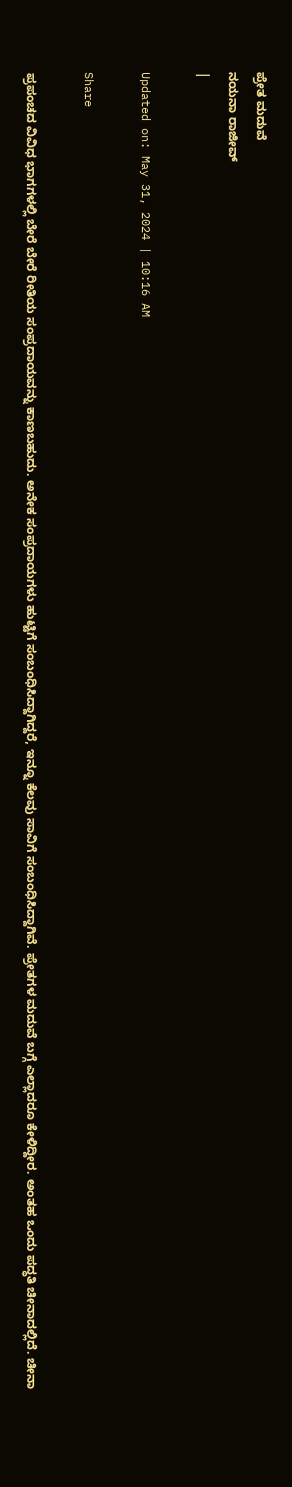ಪ್ರೇತ ಮದುವೆ
ನಯನಾ ರಾಜೀವ್
|

Updated on: May 31, 2024 | 10:16 AM

Share

ಪ್ರಪಂಚದ ವಿವಿಧ ಭಾಗಗಳಲ್ಲಿ ಬೇರೆ ಬೇರೆ ರೀತಿಯ ಸಂಪ್ರದಾಯವನ್ನು ಕಾಣಬಹುದು. ಅನೇಕ ಸಂಪ್ರದಾಯಗಳು ಹುಟ್ಟಿಗೆ ಸಂಬಂಧಿಸಿದ್ದಾಗಿದ್ದರೆ, ಇನ್ನೂ ಕೆಲವು ಸಾವಿಗೆ ಸಂಬಂಧಿಸಿದ್ದಾಗಿವೆ. ಪ್ರೇತಗಳ ಮದುವೆ ಬಗ್ಗೆ ಎಲ್ಲಾದರೂ ಕೇಳಿದ್ದೀರ. ಅಂತಹ ಒಂದು ಪದ್ಧತಿ ಚೀನಾದಲ್ಲಿದೆ. ಚೀನಾ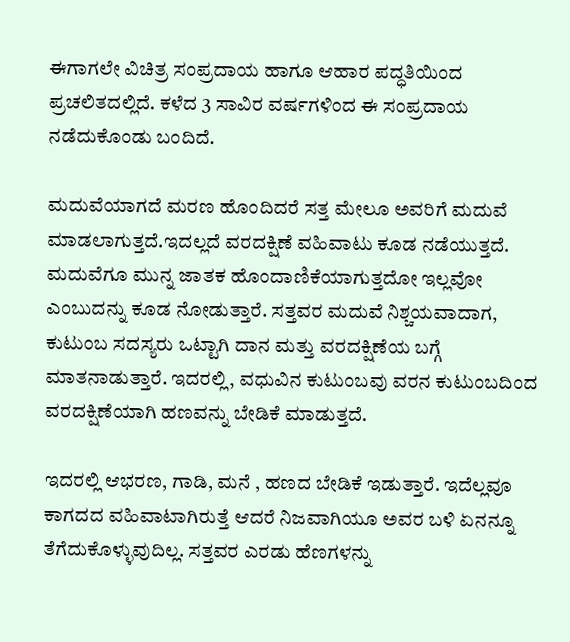ಈಗಾಗಲೇ ವಿಚಿತ್ರ ಸಂಪ್ರದಾಯ ಹಾಗೂ ಆಹಾರ ಪದ್ಧತಿಯಿಂದ ಪ್ರಚಲಿತದಲ್ಲಿದೆ. ಕಳೆದ 3 ಸಾವಿರ ವರ್ಷಗಳಿಂದ ಈ ಸಂಪ್ರದಾಯ ನಡೆದುಕೊಂಡು ಬಂದಿದೆ.

ಮದುವೆಯಾಗದೆ ಮರಣ ಹೊಂದಿದರೆ ಸತ್ತ ಮೇಲೂ ಅವರಿಗೆ ಮದುವೆ ಮಾಡಲಾಗುತ್ತದೆ.ಇದಲ್ಲದೆ ವರದಕ್ಷಿಣೆ ವಹಿವಾಟು ಕೂಡ ನಡೆಯುತ್ತದೆ. ಮದುವೆಗೂ ಮುನ್ನ ಜಾತಕ ಹೊಂದಾಣಿಕೆಯಾಗುತ್ತದೋ ಇಲ್ಲವೋ ಎಂಬುದನ್ನು ಕೂಡ ನೋಡುತ್ತಾರೆ. ಸತ್ತವರ ಮದುವೆ ನಿಶ್ಚಯವಾದಾಗ, ಕುಟುಂಬ ಸದಸ್ಯರು ಒಟ್ಟಾಗಿ ದಾನ ಮತ್ತು ವರದಕ್ಷಿಣೆಯ ಬಗ್ಗೆ ಮಾತನಾಡುತ್ತಾರೆ. ಇದರಲ್ಲಿ, ವಧುವಿನ ಕುಟುಂಬವು ವರನ ಕುಟುಂಬದಿಂದ ವರದಕ್ಷಿಣೆಯಾಗಿ ಹಣವನ್ನು ಬೇಡಿಕೆ ಮಾಡುತ್ತದೆ.

ಇದರಲ್ಲಿ ಆಭರಣ, ಗಾಡಿ, ಮನೆ , ಹಣದ ಬೇಡಿಕೆ ಇಡುತ್ತಾರೆ. ಇದೆಲ್ಲವೂ ಕಾಗದದ ವಹಿವಾಟಾಗಿರುತ್ತೆ ಆದರೆ ನಿಜವಾಗಿಯೂ ಅವರ ಬಳಿ ಏನನ್ನೂ ತೆಗೆದುಕೊಳ್ಳುವುದಿಲ್ಲ. ಸತ್ತವರ ಎರಡು ಹೆಣಗಳನ್ನು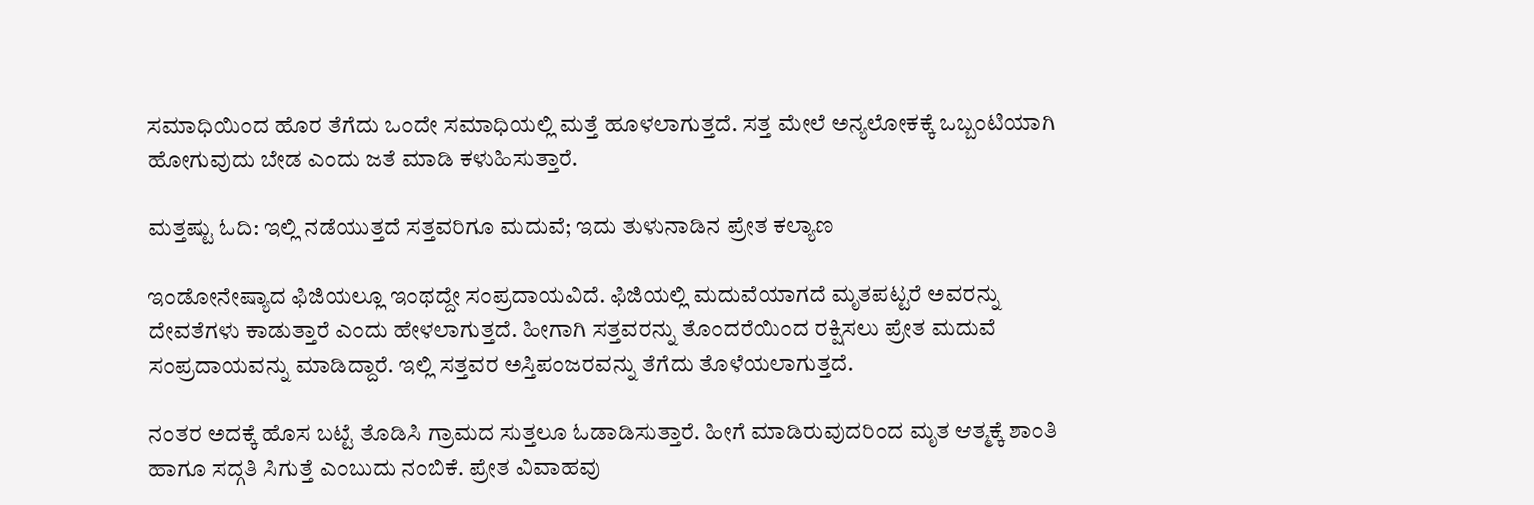ಸಮಾಧಿಯಿಂದ ಹೊರ ತೆಗೆದು ಒಂದೇ ಸಮಾಧಿಯಲ್ಲಿ ಮತ್ತೆ ಹೂಳಲಾಗುತ್ತದೆ. ಸತ್ತ ಮೇಲೆ ಅನ್ಯಲೋಕಕ್ಕೆ ಒಬ್ಬಂಟಿಯಾಗಿ ಹೋಗುವುದು ಬೇಡ ಎಂದು ಜತೆ ಮಾಡಿ ಕಳುಹಿಸುತ್ತಾರೆ.

ಮತ್ತಷ್ಟು ಓದಿ: ಇಲ್ಲಿ ನಡೆಯುತ್ತದೆ ಸತ್ತವರಿಗೂ ಮದುವೆ; ಇದು ತುಳುನಾಡಿನ ಪ್ರೇತ ಕಲ್ಯಾಣ

ಇಂಡೋನೇಷ್ಯಾದ ಫಿಜಿಯಲ್ಲೂ ಇಂಥದ್ದೇ ಸಂಪ್ರದಾಯವಿದೆ. ಫಿಜಿಯಲ್ಲಿ ಮದುವೆಯಾಗದೆ ಮೃತಪಟ್ಟರೆ ಅವರನ್ನು ದೇವತೆಗಳು ಕಾಡುತ್ತಾರೆ ಎಂದು ಹೇಳಲಾಗುತ್ತದೆ. ಹೀಗಾಗಿ ಸತ್ತವರನ್ನು ತೊಂದರೆಯಿಂದ ರಕ್ಷಿಸಲು ಪ್ರೇತ ಮದುವೆ ಸಂಪ್ರದಾಯವನ್ನು ಮಾಡಿದ್ದಾರೆ. ಇಲ್ಲಿ ಸತ್ತವರ ಅಸ್ತಿಪಂಜರವನ್ನು ತೆಗೆದು ತೊಳೆಯಲಾಗುತ್ತದೆ.

ನಂತರ ಅದಕ್ಕೆ ಹೊಸ ಬಟ್ಟೆ ತೊಡಿಸಿ ಗ್ರಾಮದ ಸುತ್ತಲೂ ಓಡಾಡಿಸುತ್ತಾರೆ. ಹೀಗೆ ಮಾಡಿರುವುದರಿಂದ ಮೃತ ಆತ್ಮಕ್ಕೆ ಶಾಂತಿ ಹಾಗೂ ಸದ್ಗತಿ ಸಿಗುತ್ತೆ ಎಂಬುದು ನಂಬಿಕೆ. ಪ್ರೇತ ವಿವಾಹವು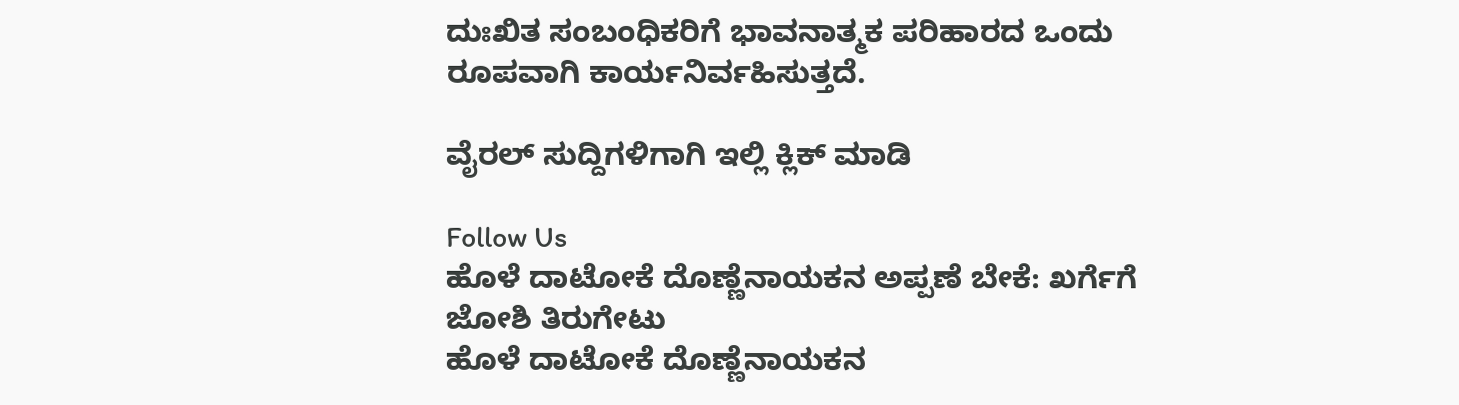ದುಃಖಿತ ಸಂಬಂಧಿಕರಿಗೆ ಭಾವನಾತ್ಮಕ ಪರಿಹಾರದ ಒಂದು ರೂಪವಾಗಿ ಕಾರ್ಯನಿರ್ವಹಿಸುತ್ತದೆ.

ವೈರಲ್ ಸುದ್ದಿಗಳಿಗಾಗಿ ಇಲ್ಲಿ ಕ್ಲಿಕ್ ಮಾಡಿ

Follow Us
ಹೊಳೆ ದಾಟೋಕೆ ದೊಣ್ಣೆ‌ನಾಯಕನ ಅಪ್ಪಣೆ ಬೇಕೆ: ಖರ್ಗೆಗೆ ಜೋಶಿ ತಿರುಗೇಟು
ಹೊಳೆ ದಾಟೋಕೆ ದೊಣ್ಣೆ‌ನಾಯಕನ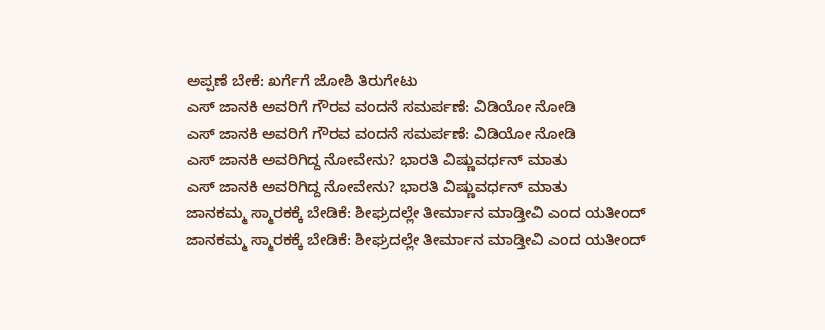ಅಪ್ಪಣೆ ಬೇಕೆ: ಖರ್ಗೆಗೆ ಜೋಶಿ ತಿರುಗೇಟು
ಎಸ್ ಜಾನಕಿ ಅವರಿಗೆ ಗೌರವ ವಂದನೆ ಸಮರ್ಪಣೆ: ವಿಡಿಯೋ ನೋಡಿ
ಎಸ್ ಜಾನಕಿ ಅವರಿಗೆ ಗೌರವ ವಂದನೆ ಸಮರ್ಪಣೆ: ವಿಡಿಯೋ ನೋಡಿ
ಎಸ್ ಜಾನಕಿ ಅವರಿಗಿದ್ದ ನೋವೇನು? ಭಾರತಿ ವಿಷ್ಣುವರ್ಧನ್ ಮಾತು
ಎಸ್ ಜಾನಕಿ ಅವರಿಗಿದ್ದ ನೋವೇನು? ಭಾರತಿ ವಿಷ್ಣುವರ್ಧನ್ ಮಾತು
ಜಾನಕಮ್ಮ ಸ್ಮಾರಕಕ್ಕೆ ಬೇಡಿಕೆ: ಶೀಘ್ರದಲ್ಲೇ ತೀರ್ಮಾನ ಮಾಡ್ತೀವಿ ಎಂದ ಯತೀಂದ್
ಜಾನಕಮ್ಮ ಸ್ಮಾರಕಕ್ಕೆ ಬೇಡಿಕೆ: ಶೀಘ್ರದಲ್ಲೇ ತೀರ್ಮಾನ ಮಾಡ್ತೀವಿ ಎಂದ ಯತೀಂದ್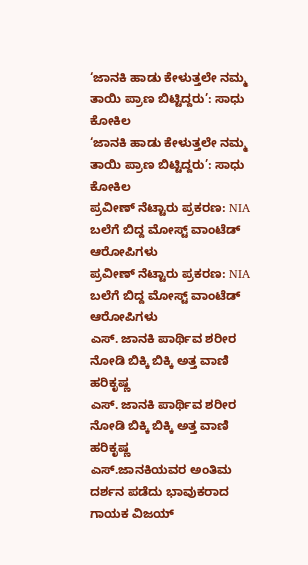‘ಜಾನಕಿ ಹಾಡು ಕೇಳುತ್ತಲೇ ನಮ್ಮ ತಾಯಿ ಪ್ರಾಣ ಬಿಟ್ಟಿದ್ದರು’: ಸಾಧು ಕೋಕಿಲ
‘ಜಾನಕಿ ಹಾಡು ಕೇಳುತ್ತಲೇ ನಮ್ಮ ತಾಯಿ ಪ್ರಾಣ ಬಿಟ್ಟಿದ್ದರು’: ಸಾಧು ಕೋಕಿಲ
ಪ್ರವೀಣ್ ನೆಟ್ಟಾರು ಪ್ರಕರಣ: NIA ಬಲೆಗೆ ಬಿದ್ದ ಮೋಸ್ಟ್ ವಾಂಟೆಡ್ ಆರೋಪಿಗಳು
ಪ್ರವೀಣ್ ನೆಟ್ಟಾರು ಪ್ರಕರಣ: NIA ಬಲೆಗೆ ಬಿದ್ದ ಮೋಸ್ಟ್ ವಾಂಟೆಡ್ ಆರೋಪಿಗಳು
ಎಸ್. ಜಾನಕಿ ಪಾರ್ಥಿವ ಶರೀರ ನೋಡಿ ಬಿಕ್ಕಿ ಬಿಕ್ಕಿ ಅತ್ತ ವಾಣಿ ಹರಿಕೃಷ್ಣ
ಎಸ್. ಜಾನಕಿ ಪಾರ್ಥಿವ ಶರೀರ ನೋಡಿ ಬಿಕ್ಕಿ ಬಿಕ್ಕಿ ಅತ್ತ ವಾಣಿ ಹರಿಕೃಷ್ಣ
ಎಸ್.ಜಾನಕಿಯವರ ಅಂತಿಮ ದರ್ಶನ ಪಡೆದು ಭಾವುಕರಾದ ಗಾಯಕ ವಿಜಯ್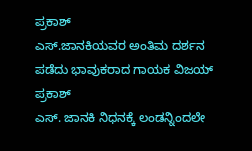ಪ್ರಕಾಶ್
ಎಸ್.ಜಾನಕಿಯವರ ಅಂತಿಮ ದರ್ಶನ ಪಡೆದು ಭಾವುಕರಾದ ಗಾಯಕ ವಿಜಯ್ ಪ್ರಕಾಶ್
ಎಸ್. ಜಾನಕಿ ನಿಧನಕ್ಕೆ ಲಂಡನ್ನಿಂದಲೇ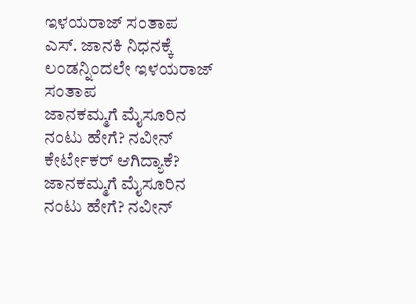ಇಳಯರಾಜ್ ಸಂತಾಪ
ಎಸ್. ಜಾನಕಿ ನಿಧನಕ್ಕೆ ಲಂಡನ್ನಿಂದಲೇ ಇಳಯರಾಜ್ ಸಂತಾಪ
ಜಾನಕಮ್ಮಗೆ ಮೈಸೂರಿನ ನಂಟು ಹೇಗೆ? ನವೀನ್ ಕೇರ್ಟೇಕರ್ ಆಗಿದ್ಯಾಕೆ?
ಜಾನಕಮ್ಮಗೆ ಮೈಸೂರಿನ ನಂಟು ಹೇಗೆ? ನವೀನ್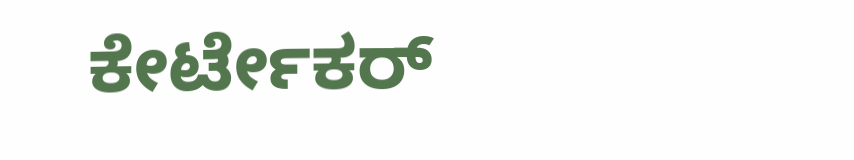ಕೇರ್ಟೇಕರ್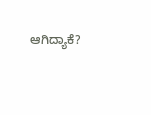ಆಗಿದ್ಯಾಕೆ?